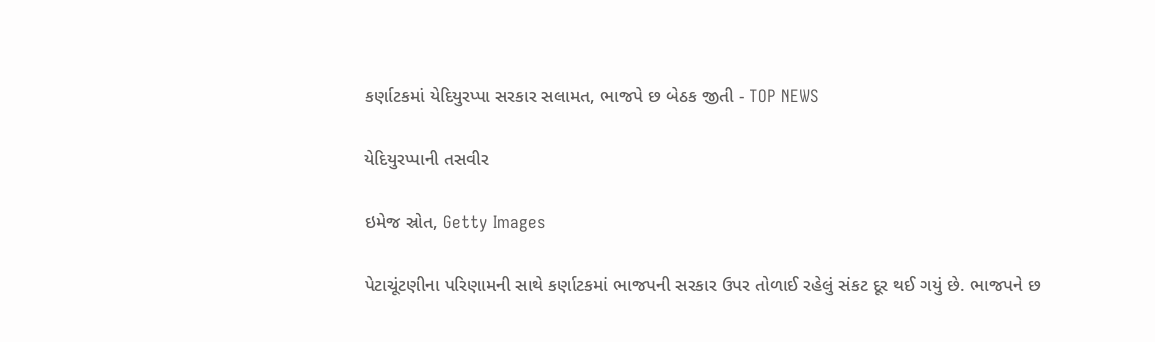કર્ણાટકમાં યેદિયુરપ્પા સરકાર સલામત, ભાજપે છ બેઠક જીતી - TOP NEWS

યેદિયુરપ્પાની તસવીર

ઇમેજ સ્રોત, Getty Images

પેટાચૂંટણીના પરિણામની સાથે કર્ણાટકમાં ભાજપની સરકાર ઉપર તોળાઈ રહેલું સંકટ દૂર થઈ ગયું છે. ભાજપને છ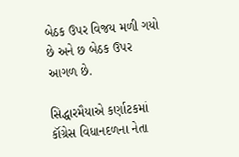બેઠક ઉપર વિજય મળી ગયો છે અને છ બેઠક ઉપર આગળ છે.

સિદ્ધારમૈયાએ કર્ણાટકમાં કૉંગ્રેસ વિધાનદળના નેતા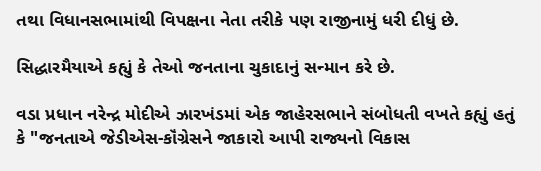તથા વિધાનસભામાંથી વિપક્ષના નેતા તરીકે પણ રાજીનામું ધરી દીધું છે.

સિદ્ધારમૈયાએ કહ્યું કે તેઓ જનતાના ચુકાદાનું સન્માન કરે છે.

વડા પ્રધાન નરેન્દ્ર મોદીએ ઝારખંડમાં એક જાહેરસભાને સંબોધતી વખતે કહ્યું હતું કે "જનતાએ જેડીએસ-કૉંગ્રેસને જાકારો આપી રાજ્યનો વિકાસ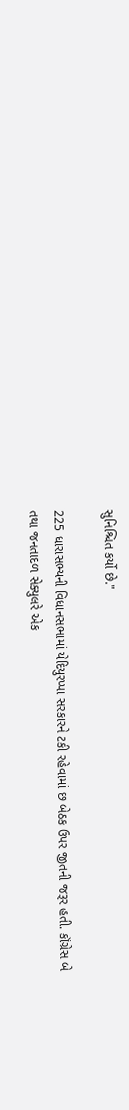સુનિશ્ચિત કર્યો છે."

225 ધારાસભ્યની વિધાનસભામાં યેદિયુરપ્પા સરકારને ટકી રહેવામાં છ બેઠક ઉપર જીતની જરૂર હતી. કૉંગ્રેસ બે તથા જનતાદળ સેક્યુલરે એક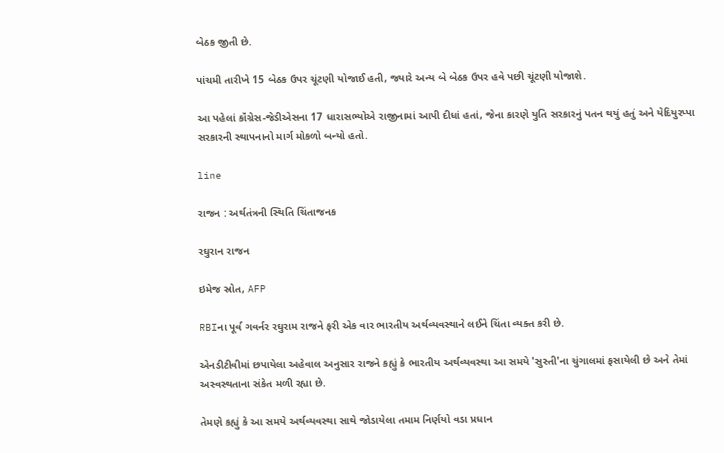બેઠક જીતી છે.

પાંચમી તારીખે 15 બેઠક ઉપર ચૂંટણી યોજાઈ હતી, જ્યારે અન્ય બે બેઠક ઉપર હવે પછી ચૂંટણી યોજાશે.

આ પહેલાં કૉંગ્રેસ-જેડીએસના 17 ધારાસભ્યોએ રાજીનામાં આપી દીધાં હતાં, જેના કારણે યુતિ સરકારનું પતન થયું હતું અને યેદિયુરપ્પા સરકારની સ્થાપનાનો માર્ગ મોકળો બન્યો હતો.

line

રાજન : અર્થતંત્રની સ્થિતિ ચિંતાજનક

રઘુરાન રાજન

ઇમેજ સ્રોત, AFP

RBIના પૂર્વ ગવર્નર રઘુરામ રાજને ફરી એક વાર ભારતીય અર્થવ્યવસ્થાને લઈને ચિંતા વ્યક્ત કરી છે.

એનડીટીવીમાં છપાયેલા અહેવાલ અનુસાર રાજને કહ્યું કે ભારતીય અર્થવ્યવસ્થા આ સમયે 'સુસ્તી'ના ચુંગાલમાં ફસાયેલી છે અને તેમાં અસ્વસ્થતાના સંકેત મળી રહ્યા છે.

તેમણે કહ્યું કે આ સમયે અર્થવ્યવસ્થા સાથે જોડાયેલા તમામ નિર્ણયો વડા પ્રધાન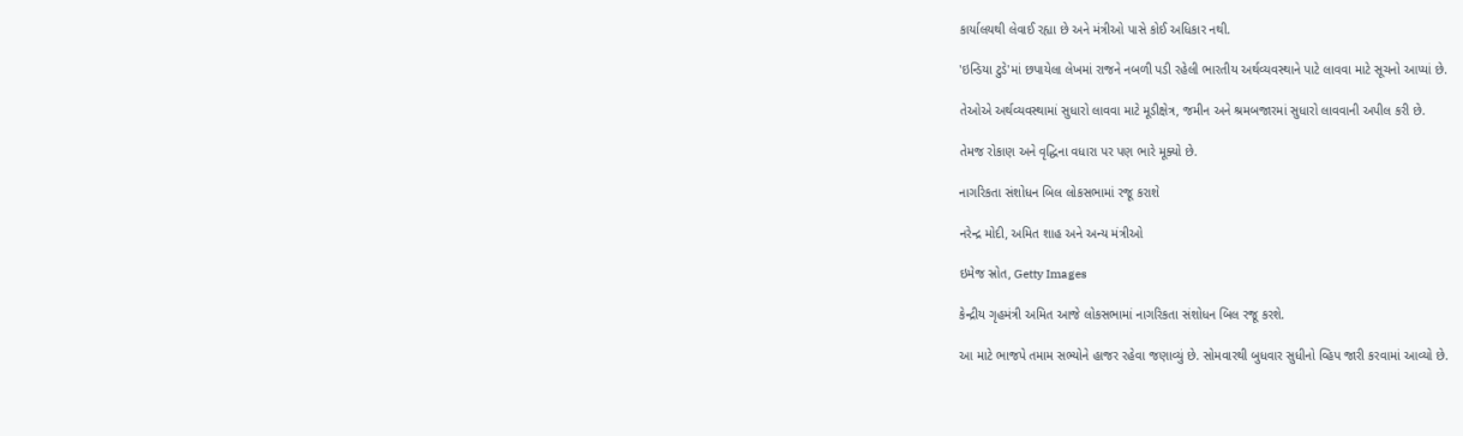કાર્યાલયથી લેવાઈ રહ્યા છે અને મંત્રીઓ પાસે કોઈ અધિકાર નથી.

'ઇન્ડિયા ટુડે'માં છપાયેલા લેખમાં રાજને નબળી પડી રહેલી ભારતીય અર્થવ્યવસ્થાને પાટે લાવવા માટે સૂચનો આપ્યાં છે.

તેઓએ અર્થવ્યવસ્થામાં સુધારો લાવવા માટે મૂડીક્ષેત્ર, જમીન અને શ્રમબજારમાં સુધારો લાવવાની અપીલ કરી છે.

તેમજ રોકાણ અને વૃદ્ધિના વધારા પર પણ ભારે મૂક્યો છે.

નાગરિકતા સંશોધન બિલ લોકસભામાં રજૂ કરાશે

નરેન્દ્ર મોદી, અમિત શાહ અને અન્ય મંત્રીઓ

ઇમેજ સ્રોત, Getty Images

કેન્દ્રીય ગૃહમંત્રી અમિત આજે લોકસભામાં નાગરિકતા સંશોધન બિલ રજૂ કરશે.

આ માટે ભાજપે તમામ સભ્યોને હાજર રહેવા જણાવ્યું છે. સોમવારથી બુધવાર સુધીનો વ્હિપ જારી કરવામાં આવ્યો છે.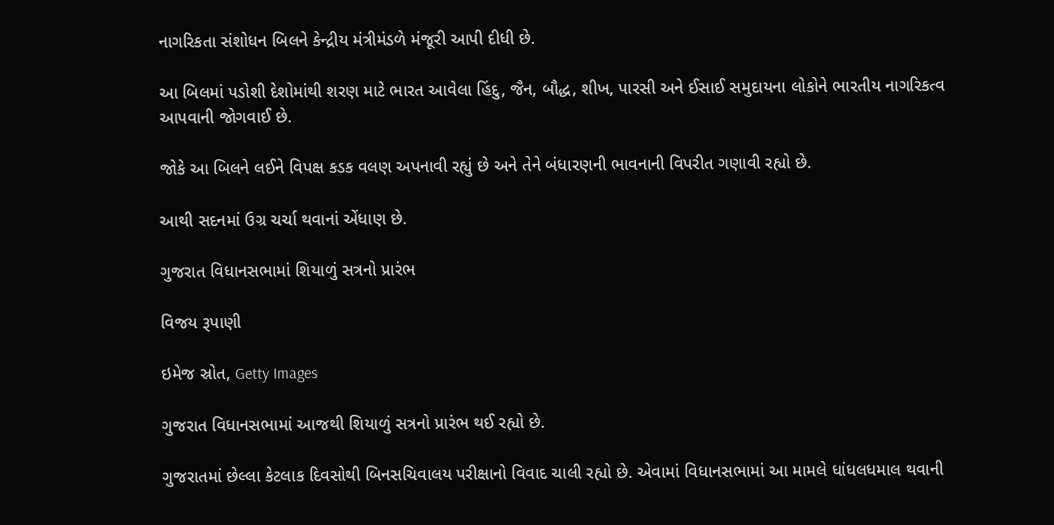નાગરિકતા સંશોધન બિલને કેન્દ્રીય મંત્રીમંડળે મંજૂરી આપી દીધી છે.

આ બિલમાં પડોશી દેશોમાંથી શરણ માટે ભારત આવેલા હિંદુ, જૈન, બૌદ્ધ, શીખ, પારસી અને ઈસાઈ સમુદાયના લોકોને ભારતીય નાગરિકત્વ આપવાની જોગવાઈ છે.

જોકે આ બિલને લઈને વિપક્ષ કડક વલણ અપનાવી રહ્યું છે અને તેને બંધારણની ભાવનાની વિપરીત ગણાવી રહ્યો છે.

આથી સદનમાં ઉગ્ર ચર્ચા થવાનાં એંધાણ છે.

ગુજરાત વિધાનસભામાં શિયાળું સત્રનો પ્રારંભ

વિજય રૂપાણી

ઇમેજ સ્રોત, Getty Images

ગુજરાત વિધાનસભામાં આજથી શિયાળું સત્રનો પ્રારંભ થઈ રહ્યો છે.

ગુજરાતમાં છેલ્લા કેટલાક દિવસોથી બિનસચિવાલય પરીક્ષાનો વિવાદ ચાલી રહ્યો છે. એવામાં વિધાનસભામાં આ મામલે ધાંધલધમાલ થવાની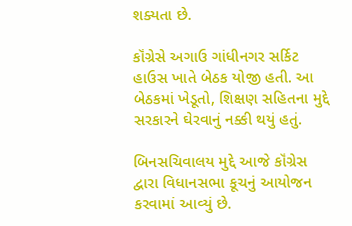શક્યતા છે.

કૉંગ્રેસે અગાઉ ગાંધીનગર સર્કિટ હાઉસ ખાતે બેઠક યોજી હતી. આ બેઠકમાં ખેડૂતો, શિક્ષણ સહિતના મુદ્દે સરકારને ઘેરવાનું નક્કી થયું હતું.

બિનસચિવાલય મુદ્દે આજે કૉંગ્રેસ દ્વારા વિધાનસભા કૂચનું આયોજન કરવામાં આવ્યું છે.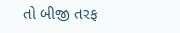તો બીજી તરફ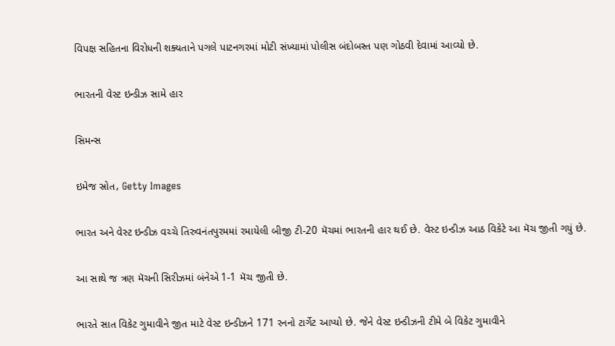વિપક્ષ સહિતના વિરોધની શક્યતાને પગલે પાટનગરમાં મોટી સંખ્યામાં પોલીસ બંદોબસ્ત પણ ગોઠવી દેવામાં આવ્યો છે.

ભારતની વેસ્ટ ઇન્ડીઝ સામે હાર

સિમન્સ

ઇમેજ સ્રોત, Getty Images

ભારત અને વેસ્ટ ઇન્ડીઝ વચ્ચે તિરુવનંતપુરમમાં રમાયેલી બીજી ટી-20 મૅચમાં ભારતની હાર થઈ છે. વેસ્ટ ઇન્ડીઝ આઠ વિકેટે આ મૅચ જીતી ગયું છે.

આ સાથે જ ત્રણ મૅચની સિરીઝમાં બંનેએ 1-1 મૅચ જીતી છે.

ભારતે સાત વિકેટ ગુમાવીને જીત માટે વેસ્ટ ઇન્ડીઝને 171 રનનો ટાર્ગેટ આપ્યો છે. જેને વેસ્ટ ઇન્ડીઝની ટીમે બે વિકેટ ગુમાવીને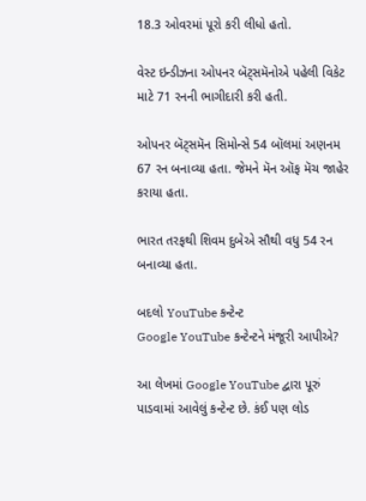18.3 ઓવરમાં પૂરો કરી લીધો હતો.

વેસ્ટ ઇન્ડીઝના ઓપનર બૅટ્સમૅનોએ પહેલી વિકેટ માટે 71 રનની ભાગીદારી કરી હતી.

ઓપનર બૅટ્સમૅન સિમોન્સે 54 બૉલમાં અણનમ 67 રન બનાવ્યા હતા. જેમને મૅન ઑફ મૅચ જાહેર કરાયા હતા.

ભારત તરફથી શિવમ દુબેએ સૌથી વધુ 54 રન બનાવ્યા હતા.

બદલો YouTube કન્ટેન્ટ
Google YouTube કન્ટેન્ટને મંજૂરી આપીએ?

આ લેખમાં Google YouTube દ્વારા પૂરું પાડવામાં આવેલું કન્ટેન્ટ છે. કંઈ પણ લોડ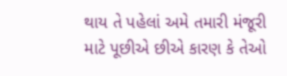થાય તે પહેલાં અમે તમારી મંજૂરી માટે પૂછીએ છીએ કારણ કે તેઓ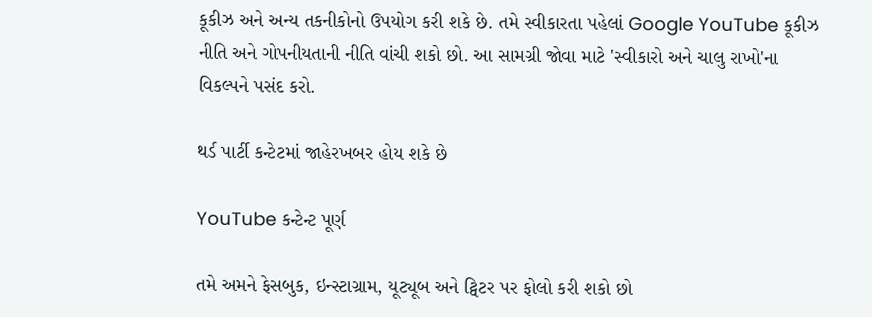કૂકીઝ અને અન્ય તકનીકોનો ઉપયોગ કરી શકે છે. તમે સ્વીકારતા પહેલાં Google YouTube કૂકીઝ નીતિ અને ગોપનીયતાની નીતિ વાંચી શકો છો. આ સામગ્રી જોવા માટે 'સ્વીકારો અને ચાલુ રાખો'ના વિકલ્પને પસંદ કરો.

થર્ડ પાર્ટી કન્ટેટમાં જાહેરખબર હોય શકે છે

YouTube કન્ટેન્ટ પૂર્ણ

તમે અમને ફેસબુક, ઇન્સ્ટાગ્રામ, યૂટ્યૂબ અને ટ્વિટર પર ફોલો કરી શકો છો